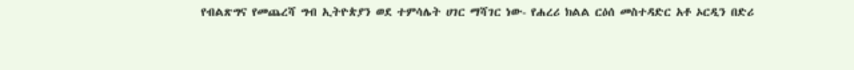የብልጽግና የመጨረሻ ግብ ኢትዮጵያን ወደ ተምሳሌት ሀገር ማሻገር ነው- የሐረሪ ክልል ርዕሰ መስተዳድር አቶ ኦርዲን በድሪ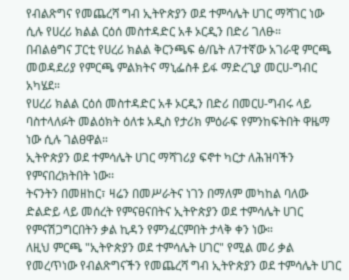የብልጽግና የመጨረሻ ግብ ኢትዮጵያን ወደ ተምሳሌት ሀገር ማሻገር ነው ሲሉ የሀረሪ ክልል ርዕሰ መስተዳድር አቶ ኦርዲን በድሪ ገለፁ።
በብልፅግና ፓርቲ የሀረሪ ክልል ቅርንጫፍ ፅ/ቤት ለ7ተኛው አገራዊ ምርጫ መወዳደሪያ የምርጫ ምልክትና ማኒፌስቶ ይፋ ማድረጊያ መርሀ-ግብር አካሄደ።
የሀረሪ ክልል ርዕሰ መስተዳድር አቶ ኦርዲን በድሪ በመርሀ-ግብሩ ላይ ባስተላለፉት መልዕክት ዕለቱ አዲስ የታሪክ ምዕራፍ የምንከፍትበት ዋዜማ ነው ሲሉ ገልፀዋል።
ኢትዮጵያን ወደ ተምሳሌት ሀገር ማሻገሪያ ፍኖተ ካርታ ለሕዝባችን የምናበረክትበት ነው፡፡
ትናንትን በመዘከር፣ ዛሬን በመሥራትና ነገን በማለም መካከል ባለው ድልድይ ላይ መሰረት የምናፀናበትና ኢትዮጵያን ወደ ተምሳሌት ሀገር የምናሽጋግርበትን ቃል ኪዳን የምንፈርምበት ታላቅ ቀን ነው።
ለዚህ ምርጫ "ኢትዮጵያን ወደ ተምሳሌት ሀገር" የሚል መሪ ቃል የመረጥነው የብልጽግናችን የመጨረሻ ግብ ኢትዮጵያን ወደ ተምሳሌት ሀገር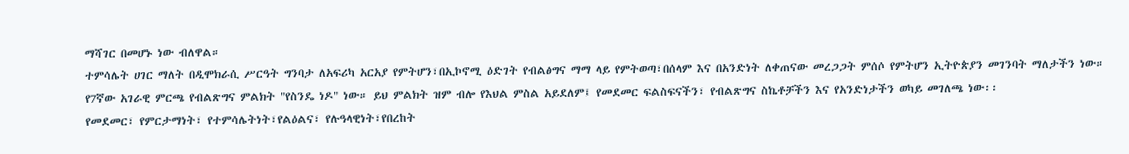ማሻገር በመሆኑ ነው ብለዋል።
ተምሳሌት ሀገር ማለት በዲሞክራሲ ሥርዓት ግንባታ ለአፍሪካ አርአያ የምትሆን፣በኢኮኖሚ ዕድገት የብልፅግና ማማ ላይ የምትወጣ፣በሰላም እና በአንድነት ለቀጠናው መረጋጋት ምሰሶ የምትሆን ኢትዮጵያን መገንባት ማለታችን ነው።
የ7ኛው አገራዊ ምርጫ የብልጽግና ምልክት "የስንዴ ነዶ" ነው። ይህ ምልክት ዝም ብሎ የእህል ምስል አይደለም፤ የመደመር ፍልስፍናችን፣ የብልጽግና ስኬቶቻችን እና የአንድነታችን ወካይ መገለጫ ነው፡፡
የመደመር፣ የምርታማነት፣ የተምሳሌትነት፣የልዕልና፣ የሉዓላዊነት፣የበረከት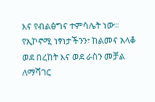እና የብልፅግና ተምሳሌት ነው፡፡
የኢኮኖሚ ነፃነታችንን፣ ከልመና አላቆ ወደ በረከት እና ወደ ራስን መቻል ለማሻገር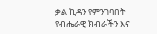ቃል ኪዳን የምንገባበት የብሔራዊ ክብራችን እና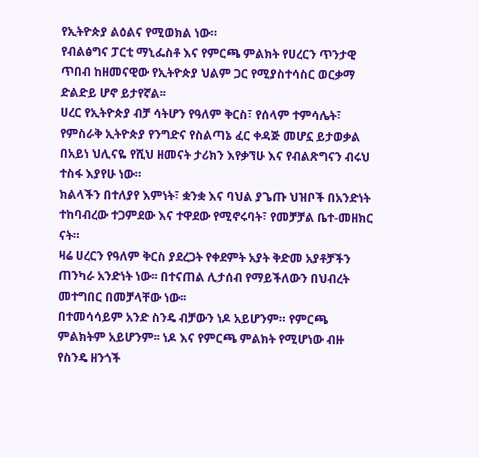የኢትዮጵያ ልዕልና የሚወክል ነው።
የብልፅግና ፓርቲ ማኒፌስቶ እና የምርጫ ምልክት የሀረርን ጥንታዊ ጥበብ ከዘመናዊው የኢትዮጵያ ህልም ጋር የሚያስተሳስር ወርቃማ ድልድይ ሆኖ ይታየኛል፡፡
ሀረር የኢትዮጵያ ብቻ ሳትሆን የዓለም ቅርስ፣ የሰላም ተምሳሌት፣ የምስራቅ ኢትዮጵያ የንግድና የስልጣኔ ፈር ቀዳጅ መሆኗ ይታወቃል በአይነ ህሊናዬ የሺህ ዘመናት ታሪክን እየቃኘሁ እና የብልጽግናን ብሩህ ተስፋ እያየሁ ነው።
ክልላችን በተለያየ እምነት፣ ቋንቋ እና ባህል ያጌጡ ህዝቦች በአንድነት ተከባብረው ተጋምደው እና ተዋደው የሚኖሩባት፣ የመቻቻል ቤተ-መዘክር ናት።
ዛሬ ሀረርን የዓለም ቅርስ ያደረጋት የቀደምት አያት ቅድመ አያቶቻችን ጠንካራ አንድነት ነው፡፡ በተናጠል ሊታሰብ የማይችለውን በህብረት መተግበር በመቻላቸው ነው፡፡
በተመሳሳይም አንድ ስንዴ ብቻውን ነዶ አይሆንም። የምርጫ ምልክትም አይሆንም፡፡ ነዶ እና የምርጫ ምልክት የሚሆነው ብዙ የስንዴ ዘንጎች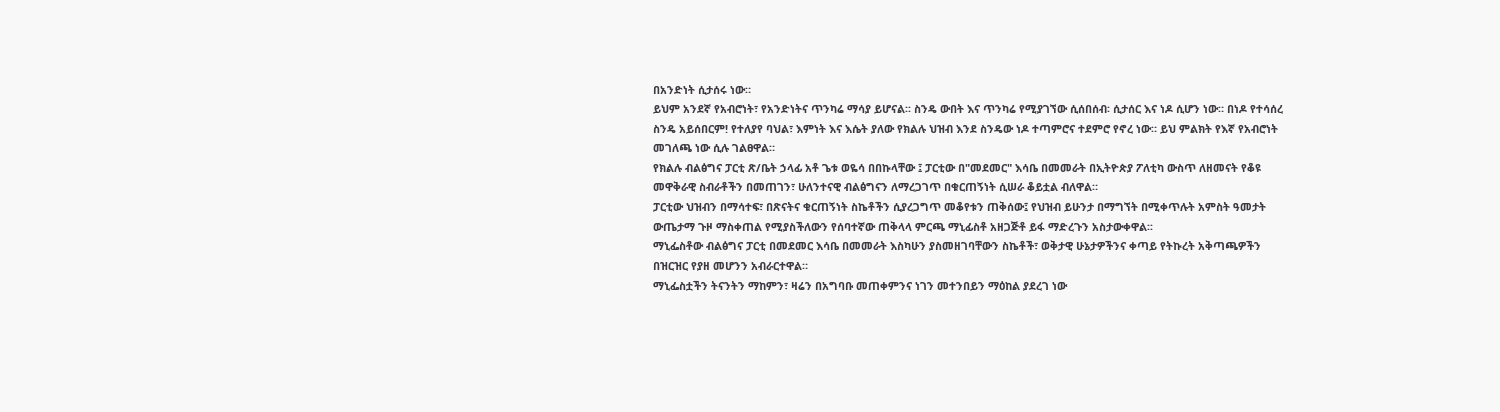በአንድነት ሲታሰሩ ነው።
ይህም አንደኛ የአብሮነት፣ የአንድነትና ጥንካሬ ማሳያ ይሆናል፡፡ ስንዴ ውበት እና ጥንካሬ የሚያገኘው ሲሰበሰብ፡ ሲታሰር እና ነዶ ሲሆን ነው። በነዶ የተሳሰረ ስንዴ አይሰበርም! የተለያየ ባህል፣ እምነት እና እሴት ያለው የክልሉ ህዝብ እንደ ስንዴው ነዶ ተጣምሮና ተደምሮ የኖረ ነው። ይህ ምልክት የእኛ የአብሮነት መገለጫ ነው ሲሉ ገልፀዋል።
የክልሉ ብልፅግና ፓርቲ ጽ/ቤት ኃላፊ አቶ ጌቱ ወዬሳ በበኩላቸው ፤ ፓርቲው በ"መደመር" እሳቤ በመመራት በኢትዮጵያ ፖለቲካ ውስጥ ለዘመናት የቆዩ መዋቅራዊ ስብራቶችን በመጠገን፣ ሁለንተናዊ ብልፅግናን ለማረጋገጥ በቁርጠኝነት ሲሠራ ቆይቷል ብለዋል።
ፓርቲው ህዝብን በማሳተፍ፣ በጽናትና ቁርጠኝነት ስኬቶችን ሲያረጋግጥ መቆየቱን ጠቅሰው፤ የህዝብ ይሁንታ በማግኘት በሚቀጥሉት አምስት ዓመታት ውጤታማ ጉዞ ማስቀጠል የሚያስችለውን የሰባተኛው ጠቅላላ ምርጫ ማኒፊስቶ አዘጋጅቶ ይፋ ማድረጉን አስታውቀዋል፡፡
ማኒፌስቶው ብልፅግና ፓርቲ በመደመር እሳቤ በመመራት እስካሁን ያስመዘገባቸውን ስኬቶች፣ ወቅታዊ ሁኔታዎችንና ቀጣይ የትኩረት አቅጣጫዎችን በዝርዝር የያዘ መሆንን አብራርተዋል።
ማኒፌስቷችን ትናንትን ማከምን፣ ዛሬን በአግባቡ መጠቀምንና ነገን መተንበይን ማዕከል ያደረገ ነው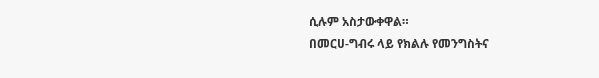ሲሉም አስታውቀዋል።
በመርሀ-ግብሩ ላይ የክልሉ የመንግስትና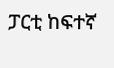ፓርቲ ከፍተኛ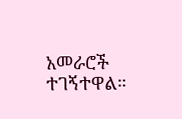አመራሮች ተገኝተዋል።